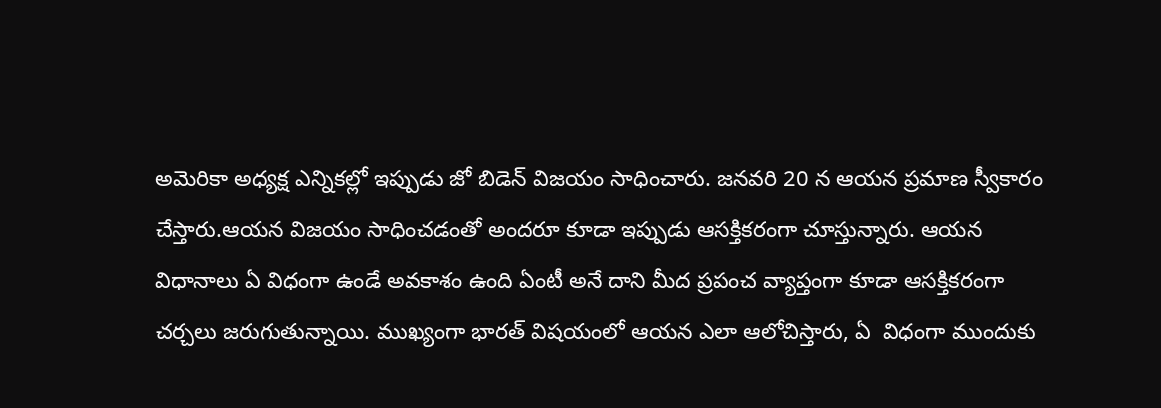అమెరికా అధ్యక్ష ఎన్నికల్లో ఇప్పుడు జో బిడెన్ విజయం సాధించారు. జనవరి 20 న ఆయన ప్రమాణ స్వీకారం చేస్తారు.ఆయన విజయం సాధించడంతో అందరూ కూడా ఇప్పుడు ఆసక్తికరంగా చూస్తున్నారు. ఆయన విధానాలు ఏ విధంగా ఉండే అవకాశం ఉంది ఏంటీ అనే దాని మీద ప్రపంచ వ్యాప్తంగా కూడా ఆసక్తికరంగా చర్చలు జరుగుతున్నాయి. ముఖ్యంగా భారత్ విషయంలో ఆయన ఎలా ఆలోచిస్తారు, ఏ  విధంగా ముందుకు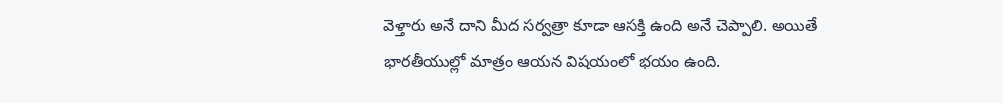వెళ్తారు అనే దాని మీద సర్వత్రా కూడా ఆసక్తి ఉంది అనే చెప్పాలి. అయితే భారతీయుల్లో మాత్రం ఆయన విషయంలో భయం ఉంది.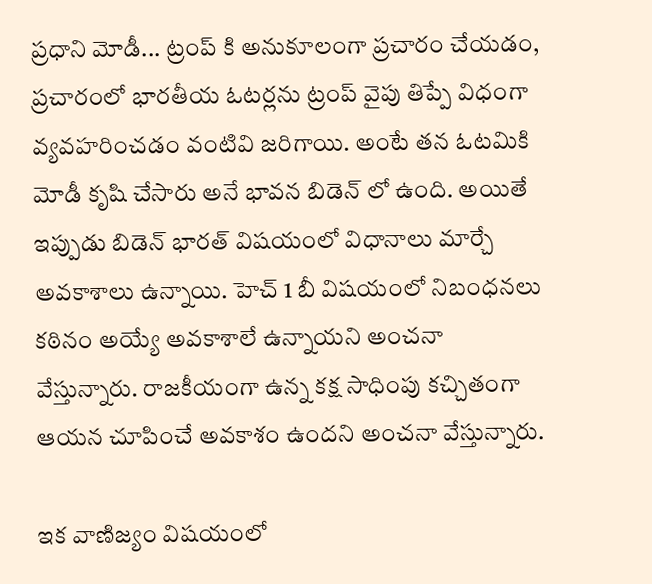ప్రధాని మోడీ... ట్రంప్ కి అనుకూలంగా ప్రచారం చేయడం, ప్రచారంలో భారతీయ ఓటర్లను ట్రంప్ వైపు తిప్పే విధంగా వ్యవహరించడం వంటివి జరిగాయి. అంటే తన ఓటమికి మోడీ కృషి చేసారు అనే భావన బిడెన్ లో ఉంది. అయితే ఇప్పుడు బిడెన్ భారత్ విషయంలో విధానాలు మార్చే అవకాశాలు ఉన్నాయి. హెచ్ 1 బీ విషయంలో నిబంధనలు కఠినం అయ్యే అవకాశాలే ఉన్నాయని అంచనా వేస్తున్నారు. రాజకీయంగా ఉన్న కక్ష సాధింపు కచ్చితంగా ఆయన చూపించే అవకాశం ఉందని అంచనా వేస్తున్నారు.

ఇక వాణిజ్యం విషయంలో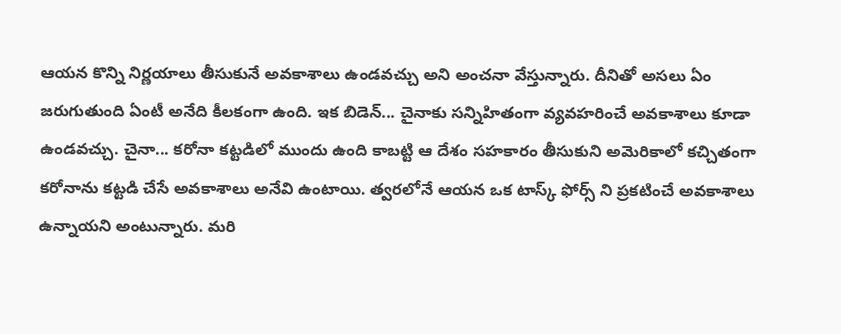ఆయన కొన్ని నిర్ణయాలు తీసుకునే అవకాశాలు ఉండవచ్చు అని అంచనా వేస్తున్నారు. దీనితో అసలు ఏం జరుగుతుంది ఏంటీ అనేది కీలకంగా ఉంది. ఇక బిడెన్... చైనాకు సన్నిహితంగా వ్యవహరించే అవకాశాలు కూడా ఉండవచ్చు. చైనా... కరోనా కట్టడిలో ముందు ఉంది కాబట్టి ఆ దేశం సహకారం తీసుకుని అమెరికాలో కచ్చితంగా కరోనాను కట్టడి చేసే అవకాశాలు అనేవి ఉంటాయి. త్వరలోనే ఆయన ఒక టాస్క్ ఫోర్స్ ని ప్రకటించే అవకాశాలు ఉన్నాయని అంటున్నారు. మరి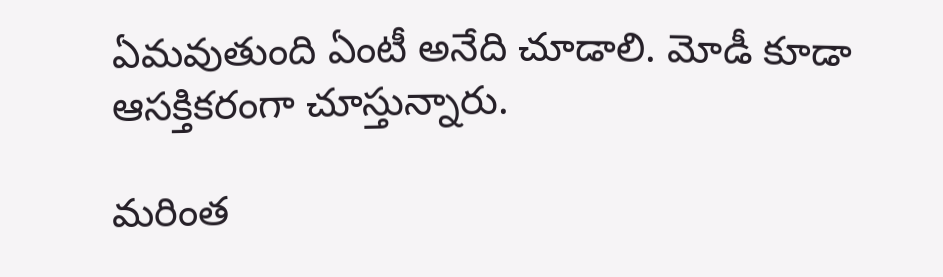ఏమవుతుంది ఏంటీ అనేది చూడాలి. మోడీ కూడా ఆసక్తికరంగా చూస్తున్నారు.

మరింత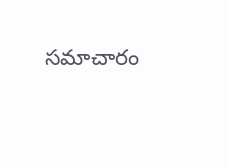సమాచారం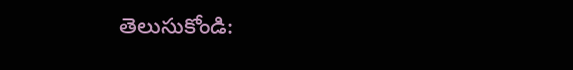తెలుసుకోండి: